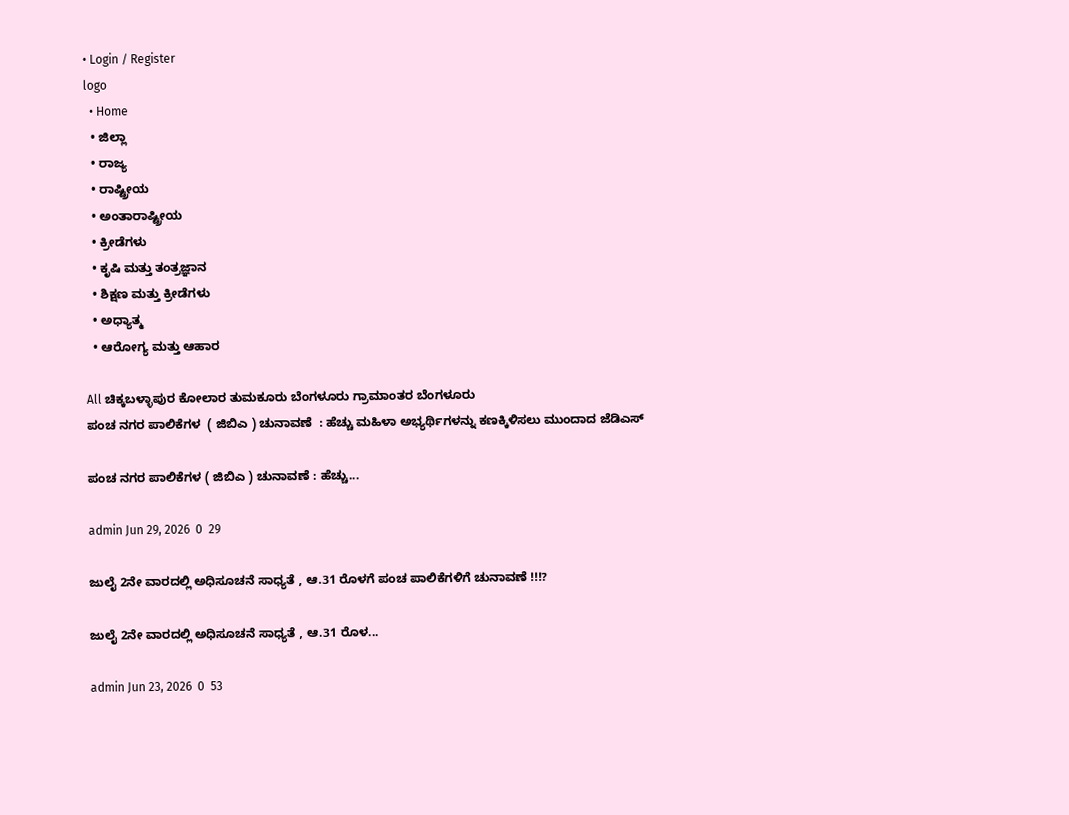• Login / Register
logo
  • Home
  • ಜಿಲ್ಲಾ
  • ರಾಜ್ಯ
  • ರಾಷ್ಟ್ರೀಯ
  • ಅಂತಾರಾಷ್ಟ್ರೀಯ
  • ಕ್ರೀಡೆಗಳು
  • ಕೃಷಿ ಮತ್ತು ತಂತ್ರಜ್ಞಾನ
  • ಶಿಕ್ಷಣ ಮತ್ತು ಕ್ರೀಡೆಗಳು
  • ಅಧ್ಯಾತ್ಮ
  • ಆರೋಗ್ಯ ಮತ್ತು ಆಹಾರ

All ಚಿಕ್ಕಬಳ್ಳಾಪುರ ಕೋಲಾರ ತುಮಕೂರು ಬೆಂಗಳೂರು ಗ್ರಾಮಾಂತರ ಬೆಂಗಳೂರು
ಪಂಚ ನಗರ ಪಾಲಿಕೆಗಳ  ( ಜಿಬಿಎ ) ಚುನಾವಣೆ  : ಹೆಚ್ಚು ಮಹಿಳಾ ಅಭ್ಯರ್ಥಿಗಳನ್ನು ಕಣಕ್ಕಿಳಿಸಲು ಮುಂದಾದ ಜೆಡಿಎಸ್‌‍

ಪಂಚ ನಗರ ಪಾಲಿಕೆಗಳ ( ಜಿಬಿಎ ) ಚುನಾವಣೆ : ಹೆಚ್ಚು...

admin Jun 29, 2026  0  29

ಜುಲೈ 2ನೇ ವಾರದಲ್ಲಿ ಅಧಿಸೂಚನೆ ಸಾಧ್ಯತೆ , ಆ.31 ರೊಳಗೆ ಪಂಚ ಪಾಲಿಕೆಗಳಿಗೆ ಚುನಾವಣೆ !!!?

ಜುಲೈ 2ನೇ ವಾರದಲ್ಲಿ ಅಧಿಸೂಚನೆ ಸಾಧ್ಯತೆ , ಆ.31 ರೊಳ...

admin Jun 23, 2026  0  53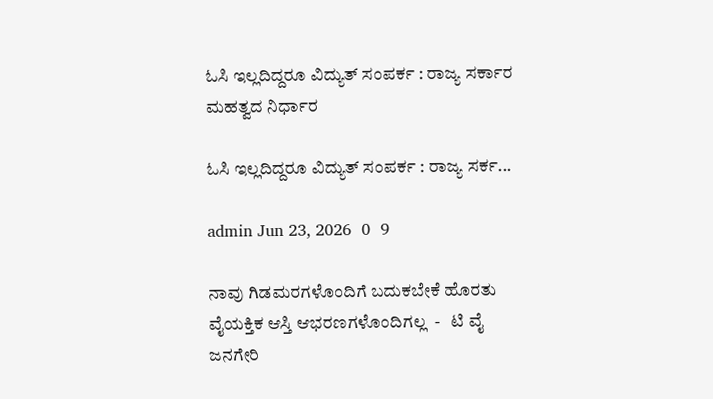ಓಸಿ ಇಲ್ಲದಿದ್ದರೂ ವಿದ್ಯುತ್‌ ಸಂಪರ್ಕ : ರಾಜ್ಯ ಸರ್ಕಾರ ಮಹತ್ವದ ನಿರ್ಧಾರ

ಓಸಿ ಇಲ್ಲದಿದ್ದರೂ ವಿದ್ಯುತ್‌ ಸಂಪರ್ಕ : ರಾಜ್ಯ ಸರ್ಕ...

admin Jun 23, 2026  0  9

ನಾವು ಗಿಡಮರಗಳೊಂದಿಗೆ ಬದುಕಬೇಕೆ ಹೊರತು ವೈಯಕ್ತಿಕ ಆಸ್ತಿ ಆಭರಣಗಳೊಂದಿಗಲ್ಲ  -   ಟಿ ವೈ ಜನಗೇರಿ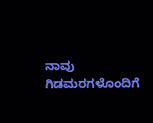ನಾವು ಗಿಡಮರಗಳೊಂದಿಗೆ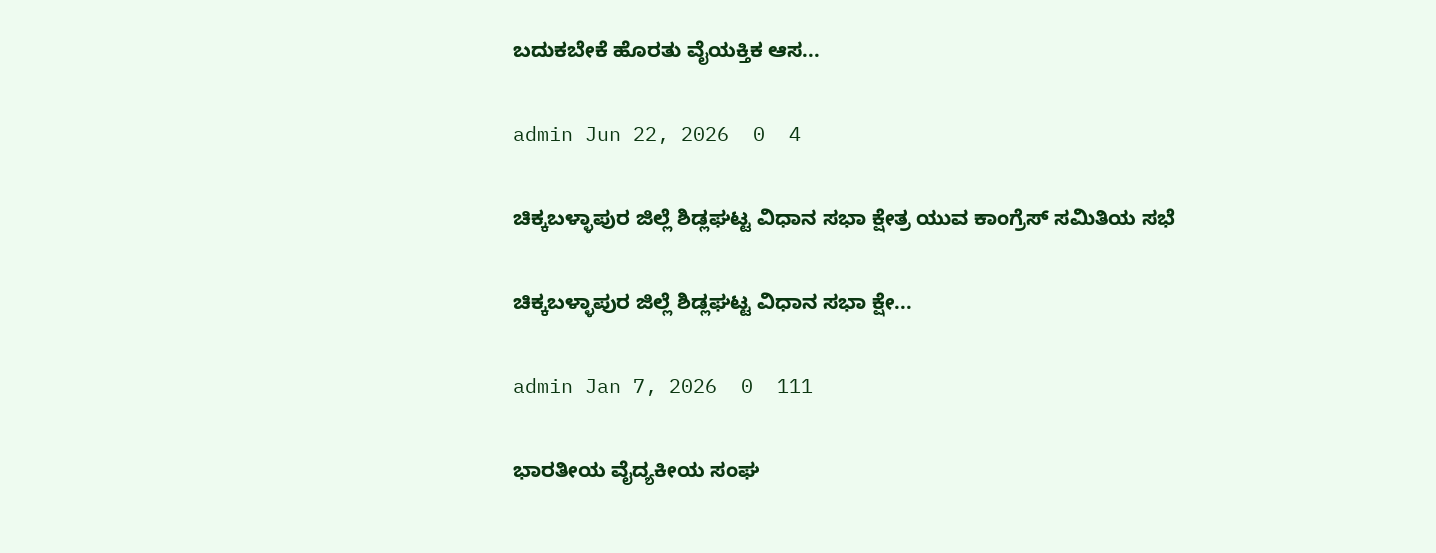ಬದುಕಬೇಕೆ ಹೊರತು ವೈಯಕ್ತಿಕ ಆಸ...

admin Jun 22, 2026  0  4

ಚಿಕ್ಕಬಳ್ಳಾಪುರ ಜಿಲ್ಲೆ ಶಿಡ್ಲಘಟ್ಟ ವಿಧಾನ ಸಭಾ ಕ್ಷೇತ್ರ ಯುವ ಕಾಂಗ್ರೆಸ್ ಸಮಿತಿಯ ಸಭೆ

ಚಿಕ್ಕಬಳ್ಳಾಪುರ ಜಿಲ್ಲೆ ಶಿಡ್ಲಘಟ್ಟ ವಿಧಾನ ಸಭಾ ಕ್ಷೇ...

admin Jan 7, 2026  0  111

ಭಾರತೀಯ ವೈದ್ಯಕೀಯ ಸಂಘ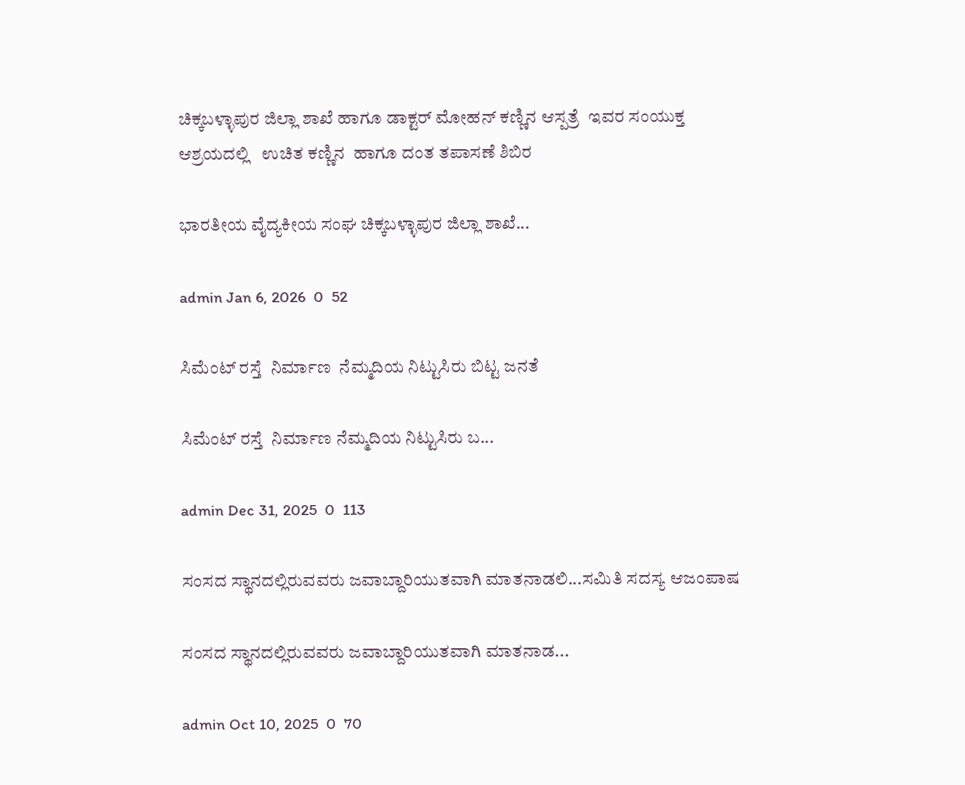ಚಿಕ್ಕಬಳ್ಳಾಪುರ ಜಿಲ್ಲಾ ಶಾಖೆ ಹಾಗೂ ಡಾಕ್ಟರ್ ಮೋಹನ್ ಕಣ್ಣಿನ ಆಸ್ಪತ್ರೆ  ಇವರ ಸಂಯುಕ್ತ ಆಶ್ರಯದಲ್ಲಿ   ಉಚಿತ ಕಣ್ಣಿನ  ಹಾಗೂ ದಂತ ತಪಾಸಣೆ ಶಿಬಿರ

ಭಾರತೀಯ ವೈದ್ಯಕೀಯ ಸಂಘ ಚಿಕ್ಕಬಳ್ಳಾಪುರ ಜಿಲ್ಲಾ ಶಾಖೆ...

admin Jan 6, 2026  0  52

ಸಿಮೆಂಟ್ ರಸ್ತೆ  ನಿರ್ಮಾಣ  ನೆಮ್ಮದಿಯ ನಿಟ್ಟುಸಿರು ಬಿಟ್ಟ ಜನತೆ

ಸಿಮೆಂಟ್ ರಸ್ತೆ  ನಿರ್ಮಾಣ ನೆಮ್ಮದಿಯ ನಿಟ್ಟುಸಿರು ಬ...

admin Dec 31, 2025  0  113

ಸಂಸದ ಸ್ಥಾನದಲ್ಲಿರುವವರು ಜವಾಬ್ದಾರಿಯುತವಾಗಿ ಮಾತನಾಡಲಿ...ಸಮಿತಿ ಸದಸ್ಯ ಆಜಂ‌ಪಾಷ

ಸಂಸದ ಸ್ಥಾನದಲ್ಲಿರುವವರು ಜವಾಬ್ದಾರಿಯುತವಾಗಿ ಮಾತನಾಡ...

admin Oct 10, 2025  0  70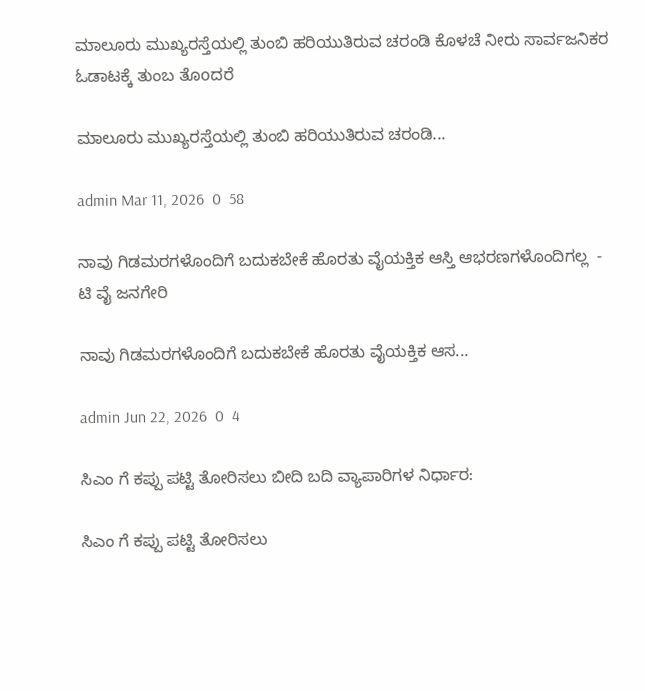ಮಾಲೂರು ಮುಖ್ಯರಸ್ತೆಯಲ್ಲಿ ತುಂಬಿ ಹರಿಯುತಿರುವ ಚರಂಡಿ ಕೊಳಚೆ ನೀರು ಸಾರ್ವಜನಿಕರ ಓಡಾಟಕ್ಕೆ ತುಂಬ ತೊoದರೆ

ಮಾಲೂರು ಮುಖ್ಯರಸ್ತೆಯಲ್ಲಿ ತುಂಬಿ ಹರಿಯುತಿರುವ ಚರಂಡಿ...

admin Mar 11, 2026  0  58

ನಾವು ಗಿಡಮರಗಳೊಂದಿಗೆ ಬದುಕಬೇಕೆ ಹೊರತು ವೈಯಕ್ತಿಕ ಆಸ್ತಿ ಆಭರಣಗಳೊಂದಿಗಲ್ಲ  -   ಟಿ ವೈ ಜನಗೇರಿ

ನಾವು ಗಿಡಮರಗಳೊಂದಿಗೆ ಬದುಕಬೇಕೆ ಹೊರತು ವೈಯಕ್ತಿಕ ಆಸ...

admin Jun 22, 2026  0  4

ಸಿಎಂ ಗೆ ಕಪ್ಪು ಪಟ್ಟಿ ತೋರಿಸಲು ಬೀದಿ ಬದಿ ವ್ಯಾಪಾರಿಗಳ ನಿರ್ಧಾರ:

ಸಿಎಂ ಗೆ ಕಪ್ಪು ಪಟ್ಟಿ ತೋರಿಸಲು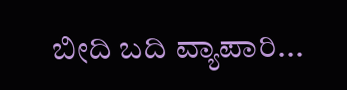ಬೀದಿ ಬದಿ ವ್ಯಾಪಾರಿ...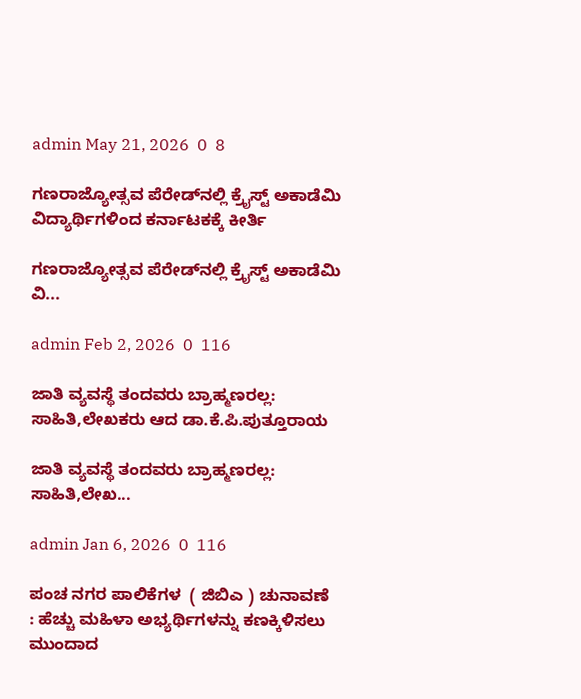admin May 21, 2026  0  8

ಗಣರಾಜ್ಯೋತ್ಸವ ಪೆರೇಡ್‌ನಲ್ಲಿ ಕ್ರೈಸ್ಟ್ ಅಕಾಡೆಮಿ ವಿದ್ಯಾರ್ಥಿಗಳಿಂದ ಕರ್ನಾಟಕಕ್ಕೆ ಕೀರ್ತಿ

ಗಣರಾಜ್ಯೋತ್ಸವ ಪೆರೇಡ್‌ನಲ್ಲಿ ಕ್ರೈಸ್ಟ್ ಅಕಾಡೆಮಿ ವಿ...

admin Feb 2, 2026  0  116

ಜಾತಿ ವ್ಯವಸ್ಥೆ ತಂದವರು ಬ್ರಾಹ್ಮಣರಲ್ಲ: ಸಾಹಿತಿ,ಲೇಖಕರು ಆದ ಡಾ.ಕೆ.ಪಿ.ಪುತ್ತೂರಾಯ

ಜಾತಿ ವ್ಯವಸ್ಥೆ ತಂದವರು ಬ್ರಾಹ್ಮಣರಲ್ಲ: ಸಾಹಿತಿ,ಲೇಖ...

admin Jan 6, 2026  0  116

ಪಂಚ ನಗರ ಪಾಲಿಕೆಗಳ  ( ಜಿಬಿಎ ) ಚುನಾವಣೆ  : ಹೆಚ್ಚು ಮಹಿಳಾ ಅಭ್ಯರ್ಥಿಗಳನ್ನು ಕಣಕ್ಕಿಳಿಸಲು ಮುಂದಾದ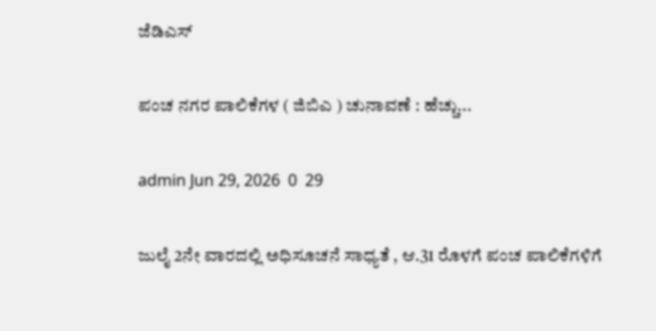ಜೆಡಿಎಸ್‌‍

ಪಂಚ ನಗರ ಪಾಲಿಕೆಗಳ ( ಜಿಬಿಎ ) ಚುನಾವಣೆ : ಹೆಚ್ಚು...

admin Jun 29, 2026  0  29

ಜುಲೈ 2ನೇ ವಾರದಲ್ಲಿ ಅಧಿಸೂಚನೆ ಸಾಧ್ಯತೆ , ಆ.31 ರೊಳಗೆ ಪಂಚ ಪಾಲಿಕೆಗಳಿಗೆ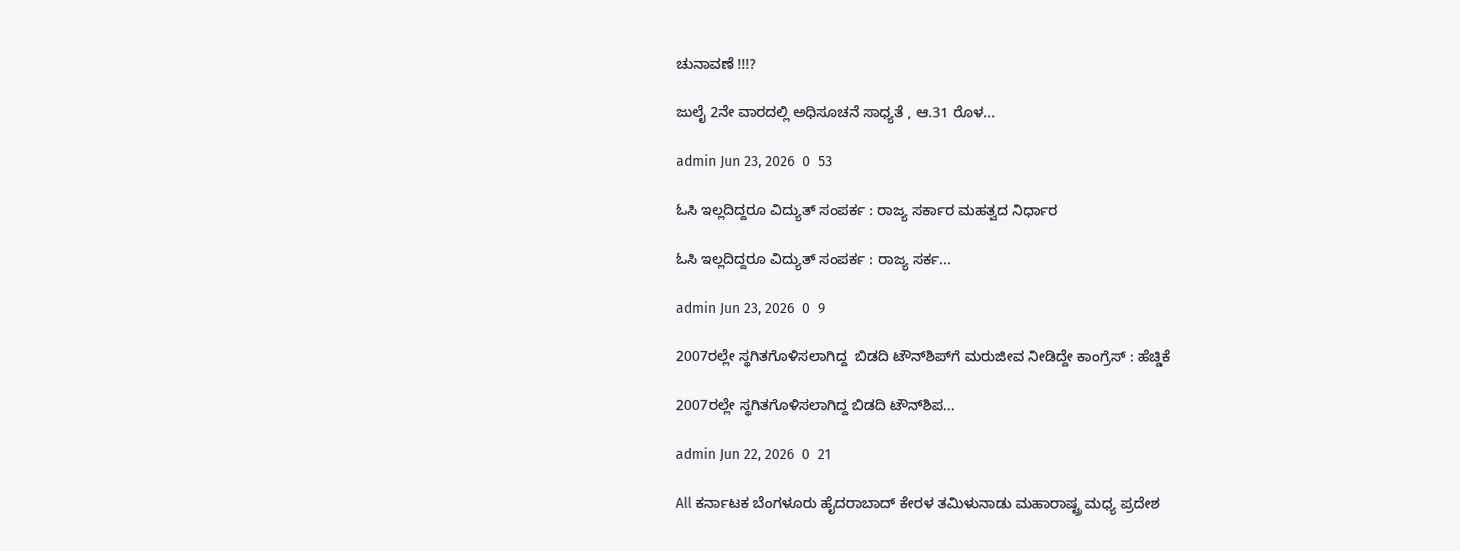ಚುನಾವಣೆ !!!?

ಜುಲೈ 2ನೇ ವಾರದಲ್ಲಿ ಅಧಿಸೂಚನೆ ಸಾಧ್ಯತೆ , ಆ.31 ರೊಳ...

admin Jun 23, 2026  0  53

ಓಸಿ ಇಲ್ಲದಿದ್ದರೂ ವಿದ್ಯುತ್‌ ಸಂಪರ್ಕ : ರಾಜ್ಯ ಸರ್ಕಾರ ಮಹತ್ವದ ನಿರ್ಧಾರ

ಓಸಿ ಇಲ್ಲದಿದ್ದರೂ ವಿದ್ಯುತ್‌ ಸಂಪರ್ಕ : ರಾಜ್ಯ ಸರ್ಕ...

admin Jun 23, 2026  0  9

2007ರಲ್ಲೇ ಸ್ಥಗಿತಗೊಳಿಸಲಾಗಿದ್ದ  ಬಿಡದಿ ಟೌನ್‌ಶಿಪ್‌ಗೆ ಮರುಜೀವ ನೀಡಿದ್ದೇ ಕಾಂಗ್ರೆಸ್‌‍ : ಹೆಚ್ಡಿಕೆ

2007ರಲ್ಲೇ ಸ್ಥಗಿತಗೊಳಿಸಲಾಗಿದ್ದ ಬಿಡದಿ ಟೌನ್‌ಶಿಪ...

admin Jun 22, 2026  0  21

All ಕರ್ನಾಟಕ ಬೆಂಗಳೂರು ಹೈದರಾಬಾದ್‌ ಕೇರಳ ತಮಿಳುನಾಡು ಮಹಾರಾಷ್ಟ್ರ ಮಧ್ಯ ಪ್ರದೇಶ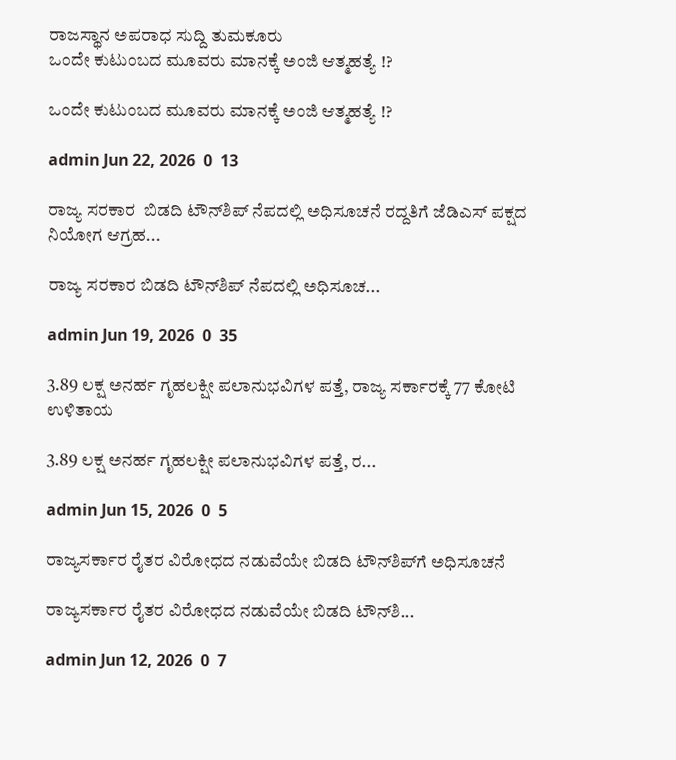ರಾಜಸ್ಥಾನ ಅಪರಾಧ ಸುದ್ದಿ ತುಮಕೂರು
ಒಂದೇ ಕುಟುಂಬದ ಮೂವರು ಮಾನಕ್ಕೆ ಅಂಜಿ ಆತ್ಮಹತ್ಯೆ !?

ಒಂದೇ ಕುಟುಂಬದ ಮೂವರು ಮಾನಕ್ಕೆ ಅಂಜಿ ಆತ್ಮಹತ್ಯೆ !?

admin Jun 22, 2026  0  13

ರಾಜ್ಯ ಸರಕಾರ  ಬಿಡದಿ ಟೌನ್‌ಶಿಪ್‌ ನೆಪದಲ್ಲಿ ಅಧಿಸೂಚನೆ ರದ್ದತಿಗೆ ಜೆಡಿಎಸ್‌‍ ಪಕ್ಷದ ನಿಯೋಗ ಆಗ್ರಹ...

ರಾಜ್ಯ ಸರಕಾರ ಬಿಡದಿ ಟೌನ್‌ಶಿಪ್‌ ನೆಪದಲ್ಲಿ ಅಧಿಸೂಚ...

admin Jun 19, 2026  0  35

3.89 ಲಕ್ಷ ಅನರ್ಹ ಗೃಹಲಕ್ಷೀ ಪಲಾನುಭವಿಗಳ ಪತ್ತೆ, ರಾಜ್ಯ ಸರ್ಕಾರಕ್ಕೆ 77 ಕೋಟಿ ಉಳಿತಾಯ

3.89 ಲಕ್ಷ ಅನರ್ಹ ಗೃಹಲಕ್ಷೀ ಪಲಾನುಭವಿಗಳ ಪತ್ತೆ, ರ...

admin Jun 15, 2026  0  5

ರಾಜ್ಯಸರ್ಕಾರ ರೈತರ ವಿರೋಧದ ನಡುವೆಯೇ ಬಿಡದಿ ಟೌನ್‌ಶಿಪ್‌ಗೆ ಅಧಿಸೂಚನೆ

ರಾಜ್ಯಸರ್ಕಾರ ರೈತರ ವಿರೋಧದ ನಡುವೆಯೇ ಬಿಡದಿ ಟೌನ್‌ಶಿ...

admin Jun 12, 2026  0  7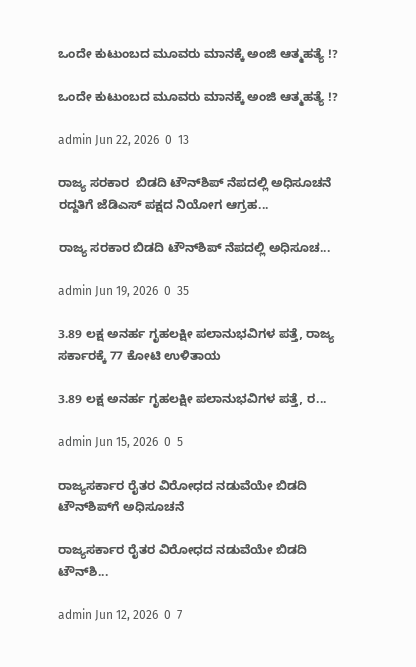ಒಂದೇ ಕುಟುಂಬದ ಮೂವರು ಮಾನಕ್ಕೆ ಅಂಜಿ ಆತ್ಮಹತ್ಯೆ !?

ಒಂದೇ ಕುಟುಂಬದ ಮೂವರು ಮಾನಕ್ಕೆ ಅಂಜಿ ಆತ್ಮಹತ್ಯೆ !?

admin Jun 22, 2026  0  13

ರಾಜ್ಯ ಸರಕಾರ  ಬಿಡದಿ ಟೌನ್‌ಶಿಪ್‌ ನೆಪದಲ್ಲಿ ಅಧಿಸೂಚನೆ ರದ್ದತಿಗೆ ಜೆಡಿಎಸ್‌‍ ಪಕ್ಷದ ನಿಯೋಗ ಆಗ್ರಹ...

ರಾಜ್ಯ ಸರಕಾರ ಬಿಡದಿ ಟೌನ್‌ಶಿಪ್‌ ನೆಪದಲ್ಲಿ ಅಧಿಸೂಚ...

admin Jun 19, 2026  0  35

3.89 ಲಕ್ಷ ಅನರ್ಹ ಗೃಹಲಕ್ಷೀ ಪಲಾನುಭವಿಗಳ ಪತ್ತೆ, ರಾಜ್ಯ ಸರ್ಕಾರಕ್ಕೆ 77 ಕೋಟಿ ಉಳಿತಾಯ

3.89 ಲಕ್ಷ ಅನರ್ಹ ಗೃಹಲಕ್ಷೀ ಪಲಾನುಭವಿಗಳ ಪತ್ತೆ, ರ...

admin Jun 15, 2026  0  5

ರಾಜ್ಯಸರ್ಕಾರ ರೈತರ ವಿರೋಧದ ನಡುವೆಯೇ ಬಿಡದಿ ಟೌನ್‌ಶಿಪ್‌ಗೆ ಅಧಿಸೂಚನೆ

ರಾಜ್ಯಸರ್ಕಾರ ರೈತರ ವಿರೋಧದ ನಡುವೆಯೇ ಬಿಡದಿ ಟೌನ್‌ಶಿ...

admin Jun 12, 2026  0  7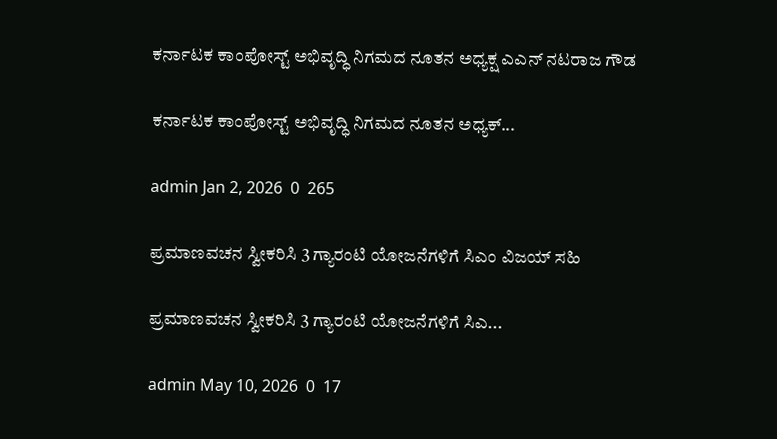ಕರ್ನಾಟಕ ಕಾಂಪೋಸ್ಟ್ ಅಭಿವೃದ್ಧಿ ನಿಗಮದ ನೂತನ ಅಧ್ಯಕ್ಷ ಎಎನ್ ನಟರಾಜ ಗೌಡ

ಕರ್ನಾಟಕ ಕಾಂಪೋಸ್ಟ್ ಅಭಿವೃದ್ಧಿ ನಿಗಮದ ನೂತನ ಅಧ್ಯಕ್...

admin Jan 2, 2026  0  265

ಪ್ರಮಾಣವಚನ ಸ್ವೀಕರಿಸಿ 3 ಗ್ಯಾರಂಟಿ ಯೋಜನೆಗಳಿಗೆ ಸಿಎಂ ವಿಜಯ್ ಸಹಿ

ಪ್ರಮಾಣವಚನ ಸ್ವೀಕರಿಸಿ 3 ಗ್ಯಾರಂಟಿ ಯೋಜನೆಗಳಿಗೆ ಸಿಎ...

admin May 10, 2026  0  17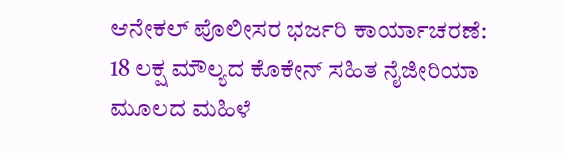ಆನೇಕಲ್ ಪೊಲೀಸರ ಭರ್ಜರಿ ಕಾರ್ಯಾಚರಣೆ: 18 ಲಕ್ಷ ಮೌಲ್ಯದ ಕೊಕೇನ್‌ ಸಹಿತ ನೈಜೀರಿಯಾ ಮೂಲದ ಮಹಿಳೆ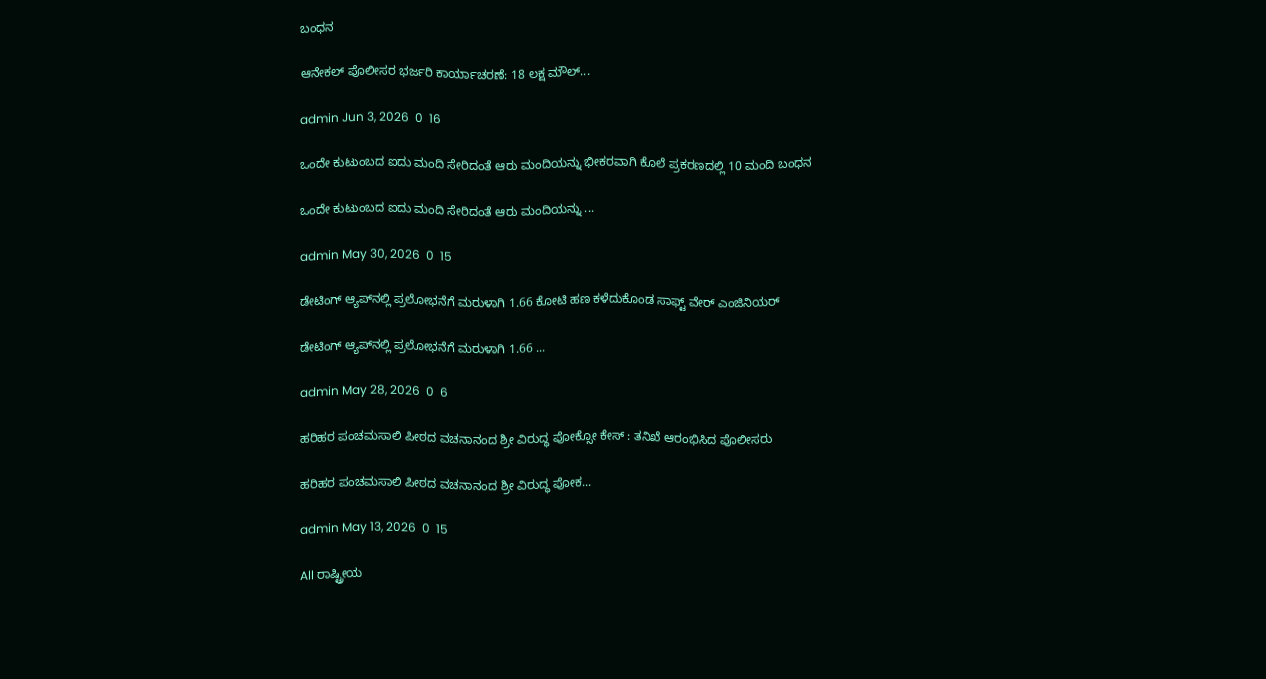ಬಂಧನ

ಆನೇಕಲ್ ಪೊಲೀಸರ ಭರ್ಜರಿ ಕಾರ್ಯಾಚರಣೆ: 18 ಲಕ್ಷ ಮೌಲ್...

admin Jun 3, 2026  0  16

ಒಂದೇ ಕುಟುಂಬದ ಐದು ಮಂದಿ ಸೇರಿದಂತೆ ಆರು ಮಂದಿಯನ್ನು ಭೀಕರವಾಗಿ ಕೊಲೆ ಪ್ರಕರಣದಲ್ಲಿ 10 ಮಂದಿ ಬಂಧನ

ಒಂದೇ ಕುಟುಂಬದ ಐದು ಮಂದಿ ಸೇರಿದಂತೆ ಆರು ಮಂದಿಯನ್ನು ...

admin May 30, 2026  0  15

ಡೇಟಿಂಗ್‌ ಆ್ಯಪ್‌ನಲ್ಲಿ ಪ್ರಲೋಭನೆಗೆ ಮರುಳಾಗಿ 1.66 ಕೋಟಿ ಹಣ ಕಳೆದುಕೊಂಡ ಸಾಫ್ಟ್ ವೇರ್‌ ಎಂಜಿನಿಯರ್‌

ಡೇಟಿಂಗ್‌ ಆ್ಯಪ್‌ನಲ್ಲಿ ಪ್ರಲೋಭನೆಗೆ ಮರುಳಾಗಿ 1.66 ...

admin May 28, 2026  0  6

ಹರಿಹರ ಪಂಚಮಸಾಲಿ ಪೀಠದ ವಚನಾನಂದ ಶ್ರೀ ವಿರುದ್ಧ ಪೋಕ್ಸೋ ಕೇಸ್ : ತನಿಖೆ ಆರಂಭಿಸಿದ ಪೊಲೀಸರು

ಹರಿಹರ ಪಂಚಮಸಾಲಿ ಪೀಠದ ವಚನಾನಂದ ಶ್ರೀ ವಿರುದ್ಧ ಪೋಕ...

admin May 13, 2026  0  15

All ರಾಷ್ಟ್ರೀಯ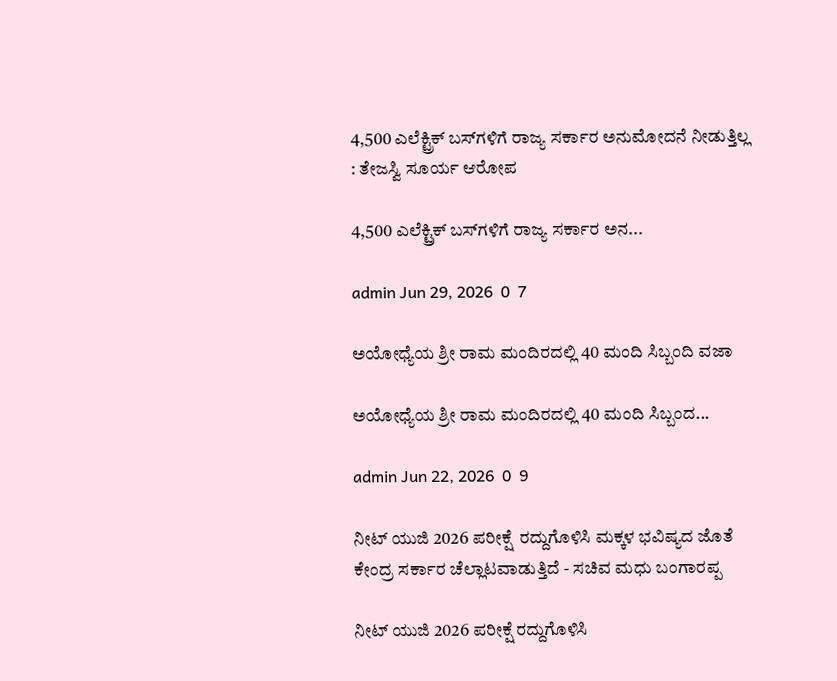4,500 ಎಲೆಕ್ಟ್ರಿಕ್‌ ಬಸ್‌‍ಗಳಿಗೆ ರಾಜ್ಯ ಸರ್ಕಾರ ಅನುಮೋದನೆ ನೀಡುತ್ತಿಲ್ಲ : ತೇಜಸ್ವಿ ಸೂರ್ಯ ಆರೋಪ

4,500 ಎಲೆಕ್ಟ್ರಿಕ್‌ ಬಸ್‌‍ಗಳಿಗೆ ರಾಜ್ಯ ಸರ್ಕಾರ ಅನ...

admin Jun 29, 2026  0  7

ಅಯೋಧ್ಯೆಯ ಶ್ರೀ ರಾಮ ಮಂದಿರದಲ್ಲಿ 40 ಮಂದಿ ಸಿಬ್ಬಂದಿ ವಜಾ

ಅಯೋಧ್ಯೆಯ ಶ್ರೀ ರಾಮ ಮಂದಿರದಲ್ಲಿ 40 ಮಂದಿ ಸಿಬ್ಬಂದ...

admin Jun 22, 2026  0  9

ನೀಟ್ ಯುಜಿ 2026 ಪರೀಕ್ಷೆ  ರದ್ದುಗೊಳಿಸಿ ಮಕ್ಕಳ ಭವಿಷ್ಯದ ಜೊತೆ ಕೇಂದ್ರ ಸರ್ಕಾರ ಚೆಲ್ಲಾಟವಾಡುತ್ತಿದೆ - ಸಚಿವ ಮಧು ಬಂಗಾರಪ್ಪ

ನೀಟ್ ಯುಜಿ 2026 ಪರೀಕ್ಷೆ ರದ್ದುಗೊಳಿಸಿ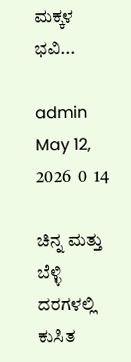ಮಕ್ಕಳ ಭವಿ...

admin May 12, 2026  0  14

ಚಿನ್ನ ಮತ್ತು ಬೆಳ್ಳಿ ದರಗಳಲ್ಲಿ ಕುಸಿತ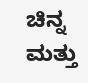ಚಿನ್ನ ಮತ್ತು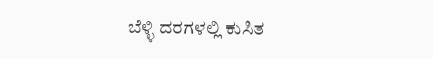ಬೆಳ್ಳಿ ದರಗಳಲ್ಲಿ ಕುಸಿತ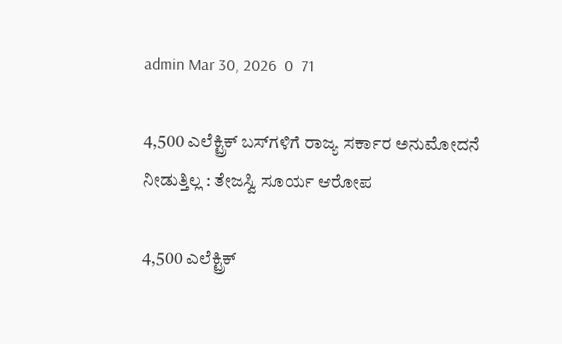admin Mar 30, 2026  0  71

4,500 ಎಲೆಕ್ಟ್ರಿಕ್‌ ಬಸ್‌‍ಗಳಿಗೆ ರಾಜ್ಯ ಸರ್ಕಾರ ಅನುಮೋದನೆ ನೀಡುತ್ತಿಲ್ಲ : ತೇಜಸ್ವಿ ಸೂರ್ಯ ಆರೋಪ

4,500 ಎಲೆಕ್ಟ್ರಿಕ್‌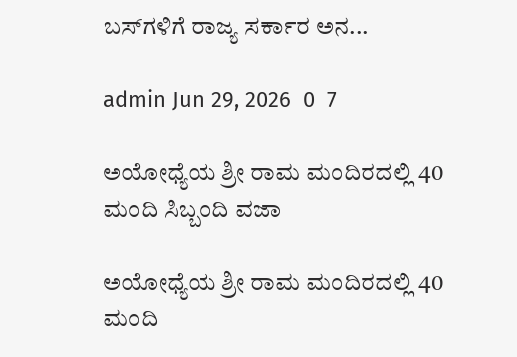ಬಸ್‌‍ಗಳಿಗೆ ರಾಜ್ಯ ಸರ್ಕಾರ ಅನ...

admin Jun 29, 2026  0  7

ಅಯೋಧ್ಯೆಯ ಶ್ರೀ ರಾಮ ಮಂದಿರದಲ್ಲಿ 40 ಮಂದಿ ಸಿಬ್ಬಂದಿ ವಜಾ

ಅಯೋಧ್ಯೆಯ ಶ್ರೀ ರಾಮ ಮಂದಿರದಲ್ಲಿ 40 ಮಂದಿ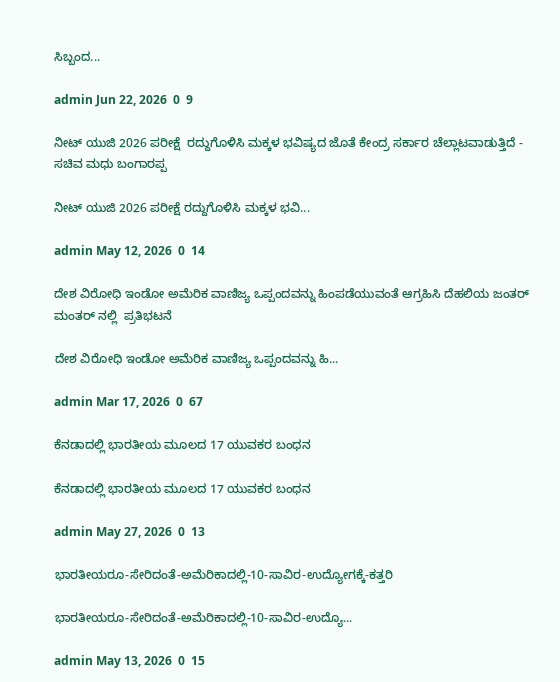ಸಿಬ್ಬಂದ...

admin Jun 22, 2026  0  9

ನೀಟ್ ಯುಜಿ 2026 ಪರೀಕ್ಷೆ  ರದ್ದುಗೊಳಿಸಿ ಮಕ್ಕಳ ಭವಿಷ್ಯದ ಜೊತೆ ಕೇಂದ್ರ ಸರ್ಕಾರ ಚೆಲ್ಲಾಟವಾಡುತ್ತಿದೆ - ಸಚಿವ ಮಧು ಬಂಗಾರಪ್ಪ

ನೀಟ್ ಯುಜಿ 2026 ಪರೀಕ್ಷೆ ರದ್ದುಗೊಳಿಸಿ ಮಕ್ಕಳ ಭವಿ...

admin May 12, 2026  0  14

ದೇಶ ವಿರೋಧಿ ಇಂಡೋ ಅಮೆರಿಕ ವಾಣಿಜ್ಯ ಒಪ್ಪಂದವನ್ನು ಹಿಂಪಡೆಯುವಂತೆ ಆಗ್ರಹಿಸಿ ದೆಹಲಿಯ ಜಂತರ್ ಮಂತರ್ ನಲ್ಲಿ  ಪ್ರತಿಭಟನೆ

ದೇಶ ವಿರೋಧಿ ಇಂಡೋ ಅಮೆರಿಕ ವಾಣಿಜ್ಯ ಒಪ್ಪಂದವನ್ನು ಹಿ...

admin Mar 17, 2026  0  67

ಕೆನಡಾದಲ್ಲಿ ಭಾರತೀಯ ಮೂಲದ 17 ಯುವಕರ ಬಂಧನ

ಕೆನಡಾದಲ್ಲಿ ಭಾರತೀಯ ಮೂಲದ 17 ಯುವಕರ ಬಂಧನ

admin May 27, 2026  0  13

ಭಾರತೀಯರೂ-ಸೇರಿದಂತೆ-ಅಮೆರಿಕಾದಲ್ಲಿ-10-ಸಾವಿರ-ಉದ್ಯೋಗಕ್ಕೆ-ಕತ್ತರಿ

ಭಾರತೀಯರೂ-ಸೇರಿದಂತೆ-ಅಮೆರಿಕಾದಲ್ಲಿ-10-ಸಾವಿರ-ಉದ್ಯೊ...

admin May 13, 2026  0  15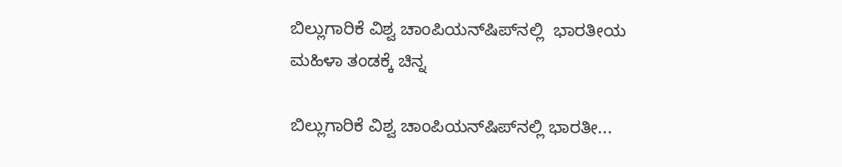ಬಿಲ್ಲುಗಾರಿಕೆ ವಿಶ್ವ ಚಾಂಪಿಯನ್‌ಷಿಪ್‌ನಲ್ಲಿ  ಭಾರತೀಯ ಮಹಿಳಾ ತಂಡಕ್ಕೆ ಚಿನ್ನ

ಬಿಲ್ಲುಗಾರಿಕೆ ವಿಶ್ವ ಚಾಂಪಿಯನ್‌ಷಿಪ್‌ನಲ್ಲಿ ಭಾರತೀ...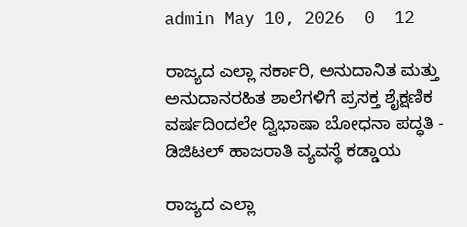admin May 10, 2026  0  12

ರಾಜ್ಯದ ಎಲ್ಲಾ ಸರ್ಕಾರಿ, ಅನುದಾನಿತ ಮತ್ತು ಅನುದಾನರಹಿತ ಶಾಲೆಗಳಿಗೆ ಪ್ರಸಕ್ತ ಶೈಕ್ಷಣಿಕ ವರ್ಷದಿಂದಲೇ ದ್ವಿಭಾಷಾ ಬೋಧನಾ ಪದ್ಧತಿ - ಡಿಜಿಟಲ್‌ ಹಾಜರಾತಿ ವ್ಯವಸ್ಥೆ ಕಡ್ಡಾಯ

ರಾಜ್ಯದ ಎಲ್ಲಾ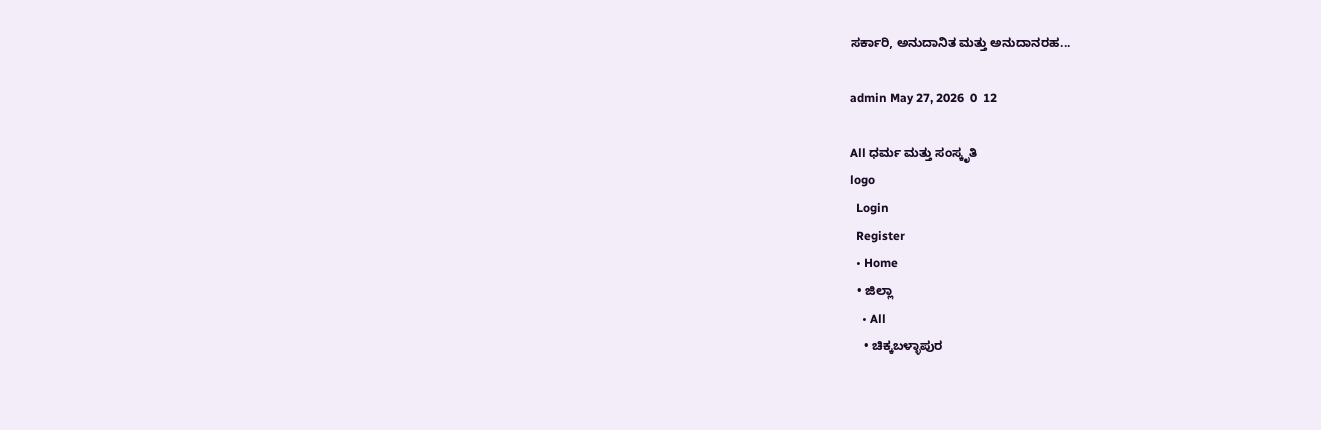ಸರ್ಕಾರಿ, ಅನುದಾನಿತ ಮತ್ತು ಅನುದಾನರಹ...

admin May 27, 2026  0  12

All ಧರ್ಮ ಮತ್ತು ಸಂಸ್ಕೃತಿ
logo
  Login
  Register
  • Home
  • ಜಿಲ್ಲಾ
    • All
    • ಚಿಕ್ಕಬಳ್ಳಾಪುರ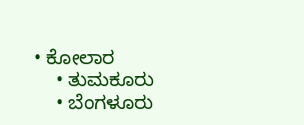• ಕೋಲಾರ
    • ತುಮಕೂರು
    • ಬೆಂಗಳೂರು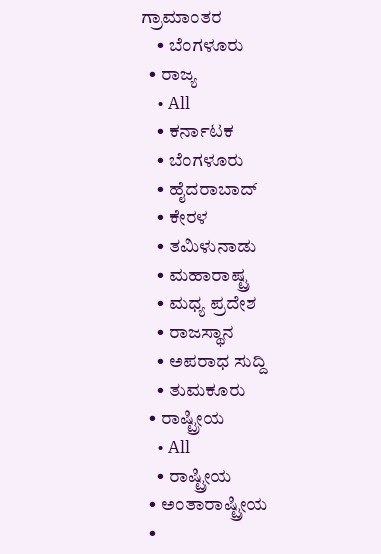ಗ್ರಾಮಾಂತರ
    • ಬೆಂಗಳೂರು
  • ರಾಜ್ಯ
    • All
    • ಕರ್ನಾಟಕ
    • ಬೆಂಗಳೂರು
    • ಹೈದರಾಬಾದ್‌
    • ಕೇರಳ
    • ತಮಿಳುನಾಡು
    • ಮಹಾರಾಷ್ಟ್ರ
    • ಮಧ್ಯ ಪ್ರದೇಶ
    • ರಾಜಸ್ಥಾನ
    • ಅಪರಾಧ ಸುದ್ದಿ
    • ತುಮಕೂರು
  • ರಾಷ್ಟ್ರೀಯ
    • All
    • ರಾಷ್ಟ್ರೀಯ
  • ಅಂತಾರಾಷ್ಟ್ರೀಯ
  •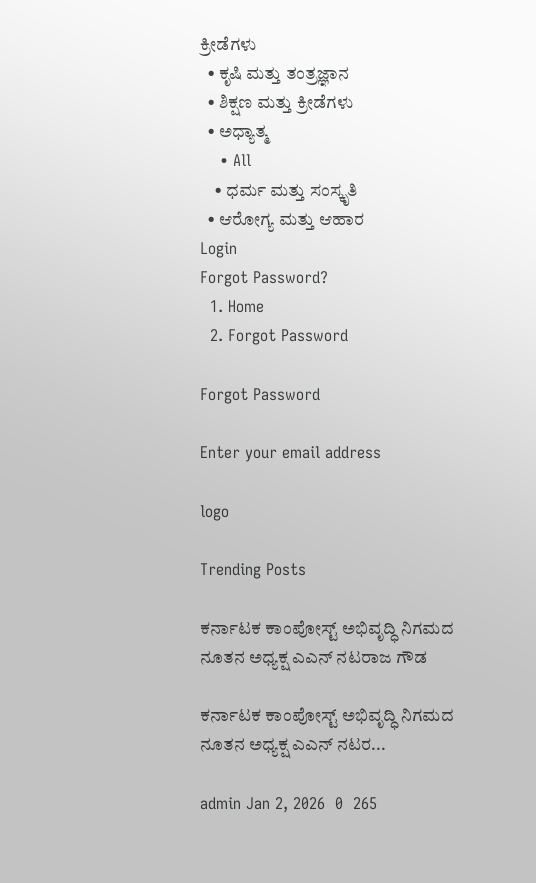ಕ್ರೀಡೆಗಳು
  • ಕೃಷಿ ಮತ್ತು ತಂತ್ರಜ್ಞಾನ
  • ಶಿಕ್ಷಣ ಮತ್ತು ಕ್ರೀಡೆಗಳು
  • ಅಧ್ಯಾತ್ಮ
    • All
    • ಧರ್ಮ ಮತ್ತು ಸಂಸ್ಕೃತಿ
  • ಆರೋಗ್ಯ ಮತ್ತು ಆಹಾರ
Login
Forgot Password?
  1. Home
  2. Forgot Password

Forgot Password

Enter your email address

logo

Trending Posts

ಕರ್ನಾಟಕ ಕಾಂಪೋಸ್ಟ್ ಅಭಿವೃದ್ಧಿ ನಿಗಮದ ನೂತನ ಅಧ್ಯಕ್ಷ ಎಎನ್ ನಟರಾಜ ಗೌಡ

ಕರ್ನಾಟಕ ಕಾಂಪೋಸ್ಟ್ ಅಭಿವೃದ್ಧಿ ನಿಗಮದ ನೂತನ ಅಧ್ಯಕ್ಷ ಎಎನ್ ನಟರ...

admin Jan 2, 2026  0  265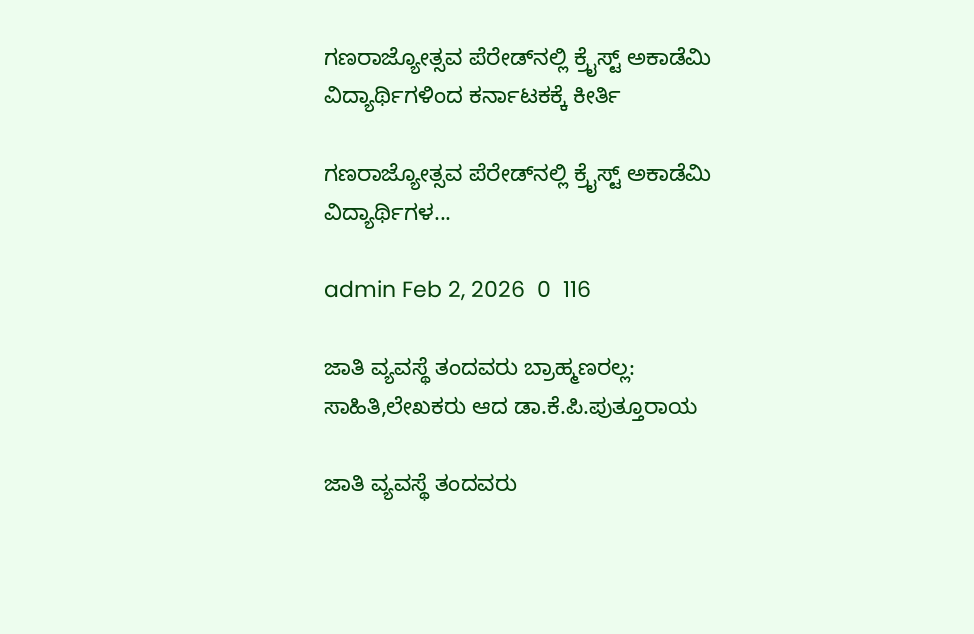ಗಣರಾಜ್ಯೋತ್ಸವ ಪೆರೇಡ್‌ನಲ್ಲಿ ಕ್ರೈಸ್ಟ್ ಅಕಾಡೆಮಿ ವಿದ್ಯಾರ್ಥಿಗಳಿಂದ ಕರ್ನಾಟಕಕ್ಕೆ ಕೀರ್ತಿ

ಗಣರಾಜ್ಯೋತ್ಸವ ಪೆರೇಡ್‌ನಲ್ಲಿ ಕ್ರೈಸ್ಟ್ ಅಕಾಡೆಮಿ ವಿದ್ಯಾರ್ಥಿಗಳ...

admin Feb 2, 2026  0  116

ಜಾತಿ ವ್ಯವಸ್ಥೆ ತಂದವರು ಬ್ರಾಹ್ಮಣರಲ್ಲ: ಸಾಹಿತಿ,ಲೇಖಕರು ಆದ ಡಾ.ಕೆ.ಪಿ.ಪುತ್ತೂರಾಯ

ಜಾತಿ ವ್ಯವಸ್ಥೆ ತಂದವರು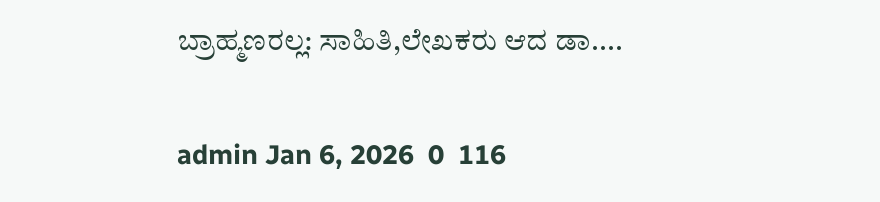ಬ್ರಾಹ್ಮಣರಲ್ಲ: ಸಾಹಿತಿ,ಲೇಖಕರು ಆದ ಡಾ....

admin Jan 6, 2026  0  116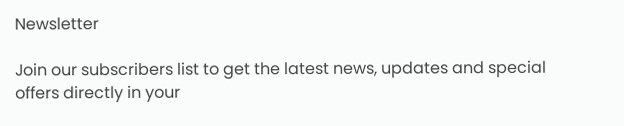Newsletter

Join our subscribers list to get the latest news, updates and special offers directly in your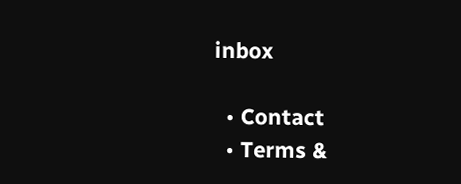inbox

  • Contact
  • Terms &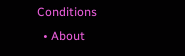Conditions
  • About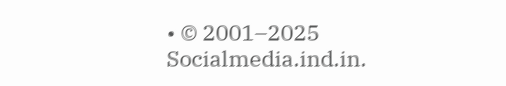• © 2001–2025 Socialmedia.ind.in.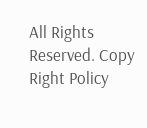All Rights Reserved. Copy Right Policy